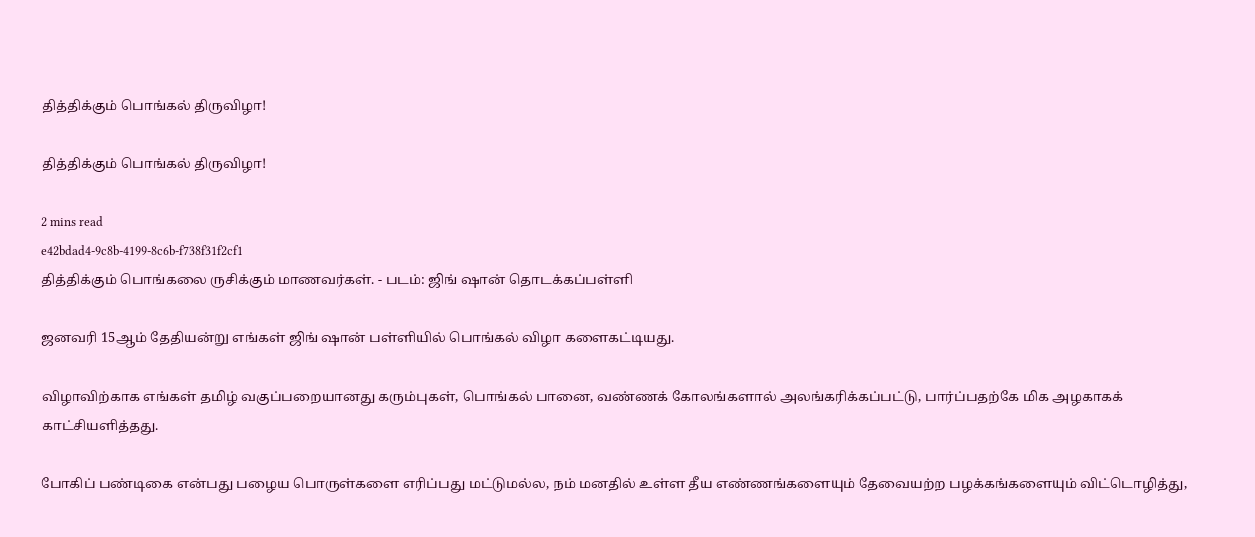தித்திக்கும் பொங்கல் திருவிழா!

தித்திக்கும் பொங்கல் திருவிழா!

2 mins read
e42bdad4-9c8b-4199-8c6b-f738f31f2cf1
தித்திக்கும் பொங்கலை ருசிக்கும் மாணவர்கள். - படம்: ஜிங் ஷான் தொடக்கப்பள்ளி

ஜனவரி 15ஆம் தேதியன்று எங்கள் ஜிங் ஷான் பள்ளியில் பொங்கல் விழா களைகட்டியது.

விழாவிற்காக எங்கள் தமிழ் வகுப்பறையானது கரும்புகள், பொங்கல் பானை, வண்ணக் கோலங்களால் அலங்கரிக்கப்பட்டு, பார்ப்பதற்கே மிக அழகாகக் காட்சியளித்தது.

போகிப் பண்டிகை என்பது பழைய பொருள்களை எரிப்பது மட்டுமல்ல, நம் மனதில் உள்ள தீய எண்ணங்களையும் தேவையற்ற பழக்கங்களையும் விட்டொழித்து,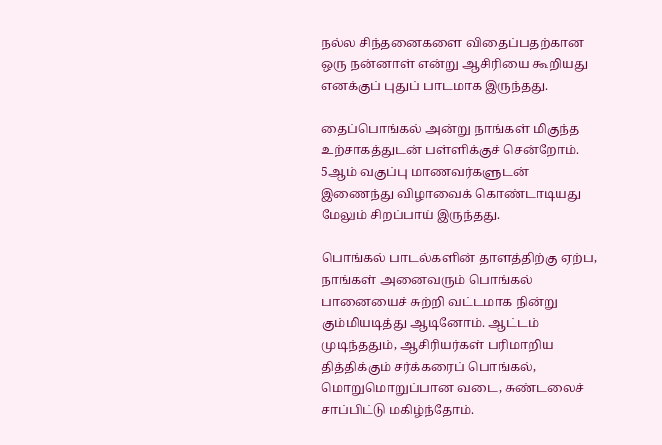நல்ல சிந்தனைகளை விதைப்பதற்கான ஒரு நன்னாள் என்று ஆசிரியை கூறியது எனக்குப் புதுப் பாடமாக இருந்தது.

தைப்பொங்கல் அன்று நாங்கள் மிகுந்த உற்சாகத்துடன் பள்ளிக்குச் சென்றோம். 5ஆம் வகுப்பு மாணவர்களுடன் இணைந்து விழாவைக் கொண்டாடியது மேலும் சிறப்பாய் இருந்தது.

பொங்கல் பாடல்களின் தாளத்திற்கு ஏற்ப, நாங்கள் அனைவரும் பொங்கல் பானையைச் சுற்றி வட்டமாக நின்று கும்மியடித்து ஆடினோம். ஆட்டம் முடிந்ததும், ஆசிரியர்கள் பரிமாறிய தித்திக்கும் சர்க்கரைப் பொங்கல், மொறுமொறுப்பான வடை, சுண்டலைச் சாப்பிட்டு மகிழ்ந்தோம்.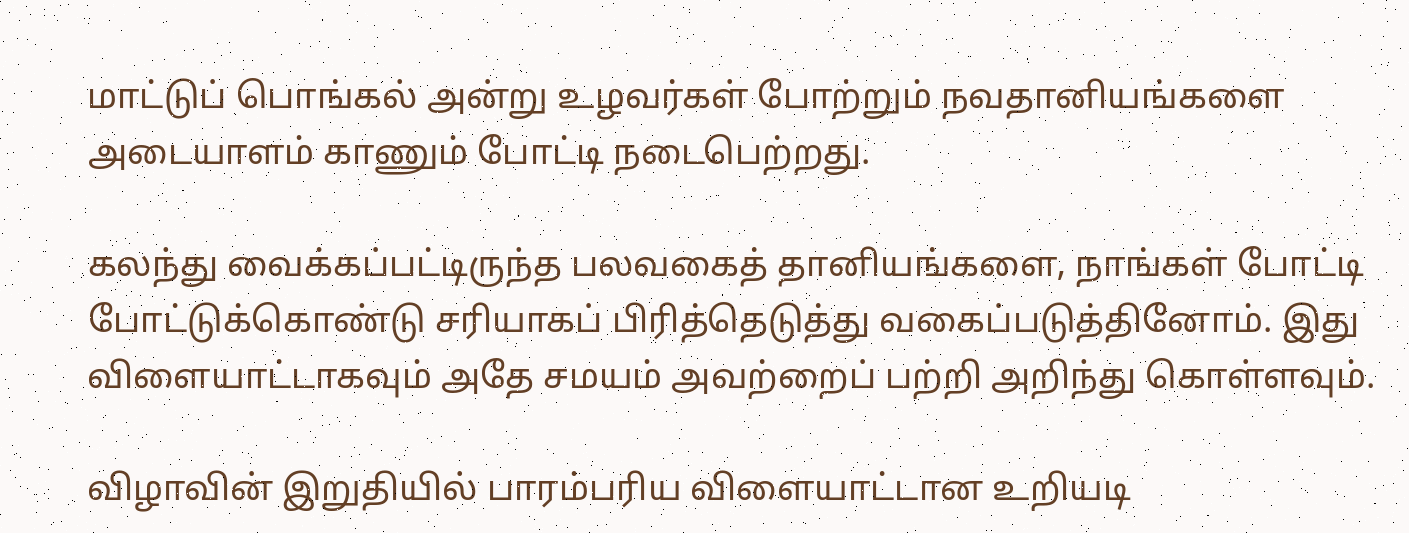மாட்டுப் பொங்கல் அன்று உழவர்கள் போற்றும் நவதானியங்களை அடையாளம் காணும் போட்டி நடைபெற்றது.

கலந்து வைக்கப்பட்டிருந்த பலவகைத் தானியங்களை, நாங்கள் போட்டி போட்டுக்கொண்டு சரியாகப் பிரித்தெடுத்து வகைப்படுத்தினோம். இது விளையாட்டாகவும் அதே சமயம் அவற்றைப் பற்றி அறிந்து கொள்ளவும்.

விழாவின் இறுதியில் பாரம்பரிய விளையாட்டான உறியடி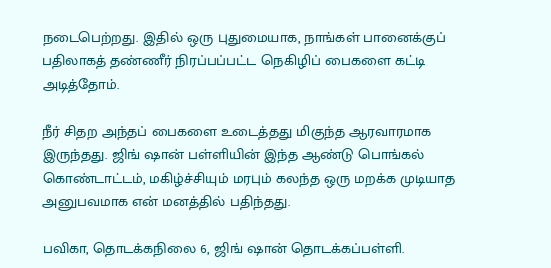நடைபெற்றது. இதில் ஒரு புதுமையாக, நாங்கள் பானைக்குப் பதிலாகத் தண்ணீர் நிரப்பப்பட்ட நெகிழிப் பைகளை கட்டி அடித்தோம்.

நீர் சிதற அந்தப் பைகளை உடைத்தது மிகுந்த ஆரவாரமாக இருந்தது. ஜிங் ஷான் பள்ளியின் இந்த ஆண்டு பொங்கல் கொண்டாட்டம், மகிழ்ச்சியும் மரபும் கலந்த ஒரு மறக்க முடியாத அனுபவமாக என் மனத்தில் பதிந்தது.

பவிகா, தொடக்கநிலை 6, ஜிங் ஷான் தொடக்கப்பள்ளி.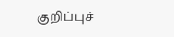குறிப்புச்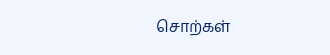சொற்கள்